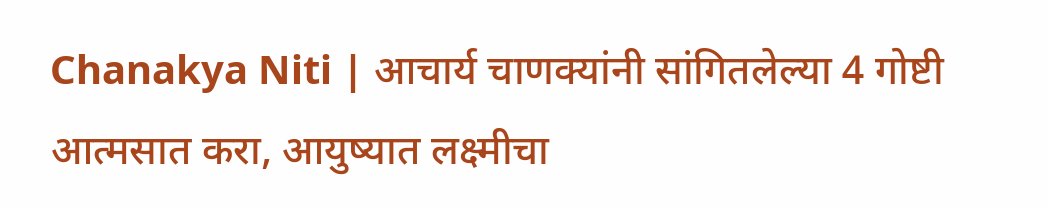Chanakya Niti | आचार्य चाणक्यांनी सांगितलेल्या 4 गोष्टी आत्मसात करा, आयुष्यात लक्ष्मीचा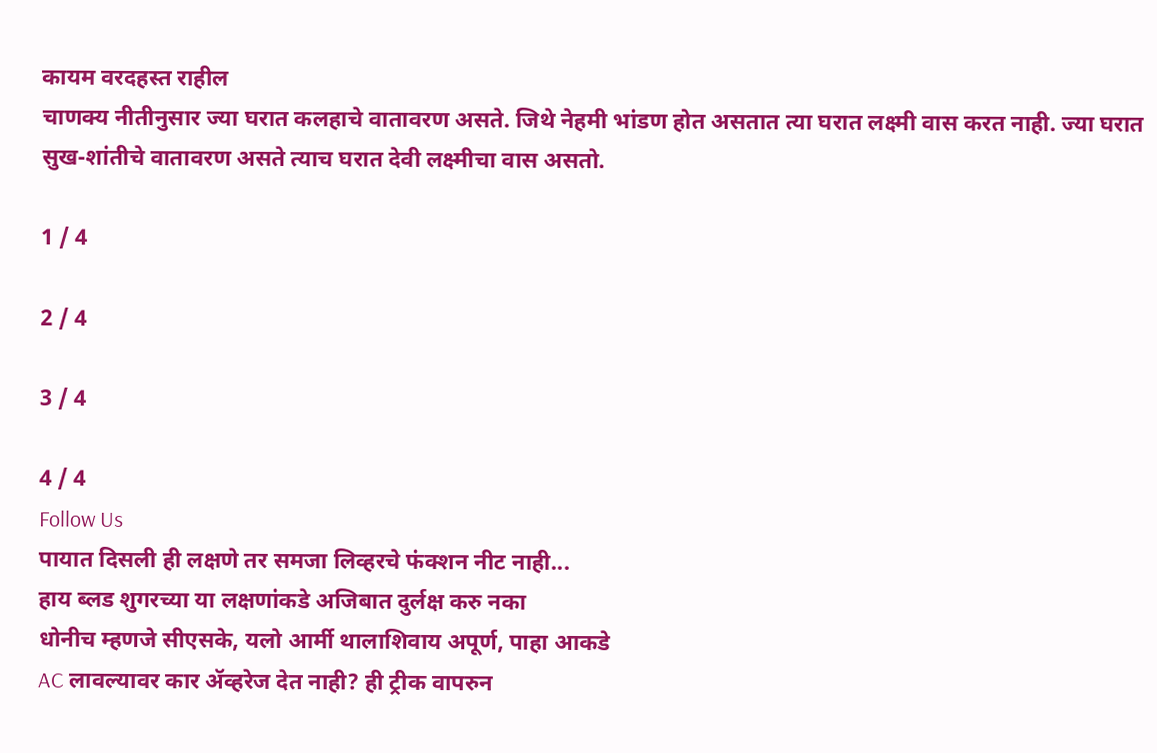कायम वरदहस्त राहील
चाणक्य नीतीनुसार ज्या घरात कलहाचे वातावरण असते. जिथे नेहमी भांडण होत असतात त्या घरात लक्ष्मी वास करत नाही. ज्या घरात सुख-शांतीचे वातावरण असते त्याच घरात देवी लक्ष्मीचा वास असतो.

1 / 4

2 / 4

3 / 4

4 / 4
Follow Us
पायात दिसली ही लक्षणे तर समजा लिव्हरचे फंक्शन नीट नाही...
हाय ब्लड शुगरच्या या लक्षणांकडे अजिबात दुर्लक्ष करु नका
धोनीच म्हणजे सीएसके, यलो आर्मी थालाशिवाय अपूर्ण, पाहा आकडे
AC लावल्यावर कार ॲव्हरेज देत नाही? ही ट्रीक वापरुन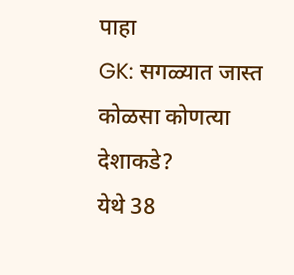पाहा
GK: सगळ्यात जास्त कोळसा कोणत्या देशाकडे?
येथे 38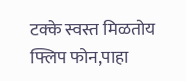टक्के स्वस्त मिळतोय फ्लिप फोन,पाहा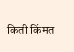किती किंमत